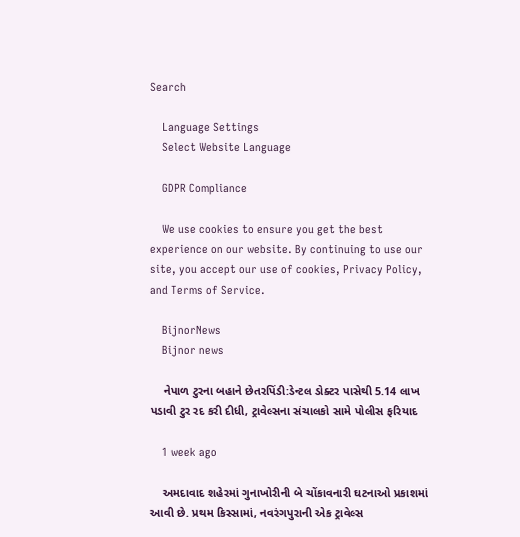Search

    Language Settings
    Select Website Language

    GDPR Compliance

    We use cookies to ensure you get the best experience on our website. By continuing to use our site, you accept our use of cookies, Privacy Policy, and Terms of Service.

    BijnorNews
    Bijnor news

    નેપાળ ટુરના બહાને છેતરપિંડી:ડેન્ટલ ડોક્ટર પાસેથી 5.14 લાખ પડાવી ટુર રદ કરી દીધી, ટ્રાવેલ્સના સંચાલકો સામે પોલીસ ફરિયાદ

    1 week ago

    અમદાવાદ શહેરમાં ગુનાખોરીની બે ચોંકાવનારી ઘટનાઓ પ્રકાશમાં આવી છે. પ્રથમ કિસ્સામાં, નવરંગપુરાની એક ટ્રાવેલ્સ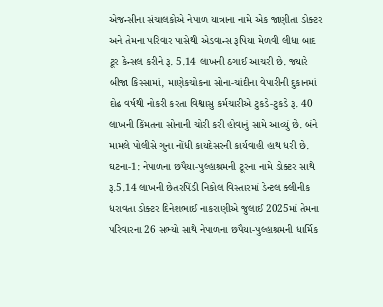એજન્સીના સંચાલકોએ નેપાળ યાત્રાના નામે એક જાણીતા ડોક્ટર અને તેમના પરિવાર પાસેથી એડવાન્સ રૂપિયા મેળવી લીધા બાદ ટૂર કેન્સલ કરીને રૂ. 5.14 લાખની ઠગાઈ આચરી છે. જ્યારે બીજા કિસ્સામાં, માણેકચોકના સોના-ચાંદીના વેપારીની દુકાનમાં દોઢ વર્ષથી નોકરી કરતા વિશ્વાસુ કર્મચારીએ ટુકડે-ટુકડે રૂ. 40 લાખની કિંમતના સોનાની ચોરી કરી હોવાનું સામે આવ્યું છે. બંને મામલે પોલીસે ગુના નોંધી કાયદેસરની કાર્યવાહી હાથ ધરી છે. ઘટના-1: નેપાળના છપૈયા-પુલ્હાશ્રમની ટૂરના નામે ડોક્ટર સાથે રૂ.5.14 લાખની છેતરપિંડી નિકોલ વિસ્તારમાં ડેન્ટલ ક્લીનીક ધરાવતા ડોક્ટર દિનેશભાઈ નાકરાણીએ જુલાઈ 2025માં તેમના પરિવારના 26 સભ્યો સાથે નેપાળના છપૈયા-પુલ્હાશ્રમની ધાર્મિક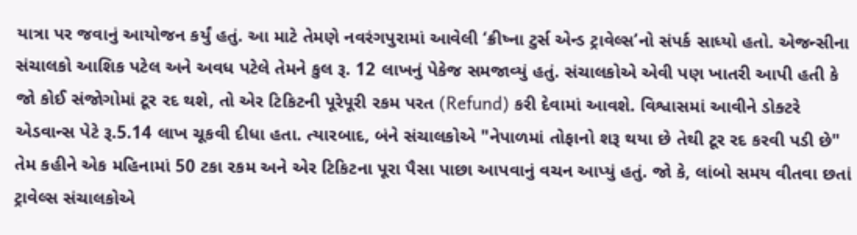યાત્રા પર જવાનું આયોજન કર્યું હતું. આ માટે તેમણે નવરંગપુરામાં આવેલી ‘ક્રીષ્ના ટુર્સ એન્ડ ટ્રાવેલ્સ’નો સંપર્ક સાધ્યો હતો. એજન્સીના સંચાલકો આશિક પટેલ અને અવધ પટેલે તેમને કુલ રૂ. 12 લાખનું પેકેજ સમજાવ્યું હતું. સંચાલકોએ એવી પણ ખાતરી આપી હતી કે જો કોઈ સંજોગોમાં ટૂર રદ થશે, તો એર ટિકિટની પૂરેપૂરી રકમ પરત (Refund) કરી દેવામાં આવશે. વિશ્વાસમાં આવીને ડોક્ટરે એડવાન્સ પેટે રૂ.5.14 લાખ ચૂકવી દીધા હતા. ત્યારબાદ, બંને સંચાલકોએ "નેપાળમાં તોફાનો શરૂ થયા છે તેથી ટૂર રદ કરવી પડી છે" તેમ કહીને એક મહિનામાં 50 ટકા રકમ અને એર ટિકિટના પૂરા પૈસા પાછા આપવાનું વચન આપ્યું હતું. જો કે, લાંબો સમય વીતવા છતાં ટ્રાવેલ્સ સંચાલકોએ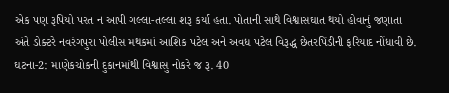એક પણ રૂપિયો પરત ન આપી ગલ્લા-તલ્લા શરૂ કર્યા હતા. પોતાની સાથે વિશ્વાસઘાત થયો હોવાનું જણાતા અંતે ડોક્ટરે નવરંગપુરા પોલીસ મથકમાં આશિક પટેલ અને અવધ પટેલ વિરૂદ્ધ છેતરપિંડીની ફરિયાદ નોંધાવી છે. ઘટના-2: માણેકચોકની દુકાનમાંથી વિશ્વાસુ નોકરે જ રૂ. 40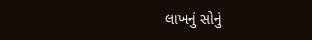લાખનું સોનું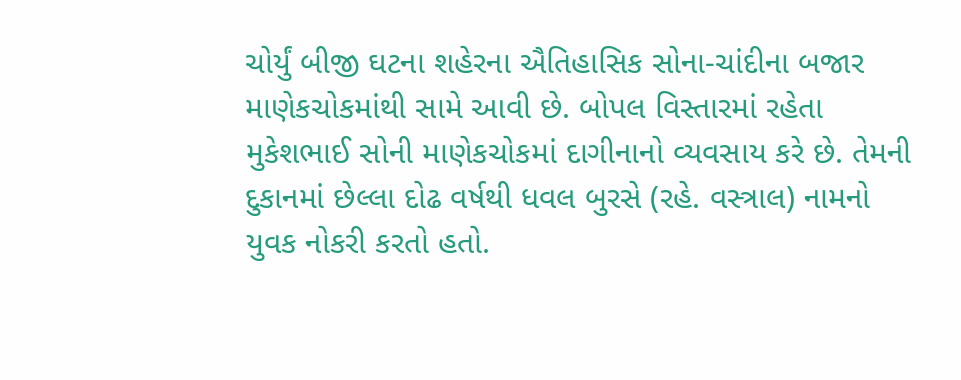ચોર્યું બીજી ઘટના શહેરના ઐતિહાસિક સોના-ચાંદીના બજાર માણેકચોકમાંથી સામે આવી છે. બોપલ વિસ્તારમાં રહેતા મુકેશભાઈ સોની માણેકચોકમાં દાગીનાનો વ્યવસાય કરે છે. તેમની દુકાનમાં છેલ્લા દોઢ વર્ષથી ધવલ બુરસે (રહે. વસ્ત્રાલ) નામનો યુવક નોકરી કરતો હતો.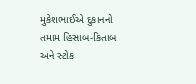મુકેશભાઈએ દુકાનનો તમામ હિસાબ-કિતાબ અને સ્ટોક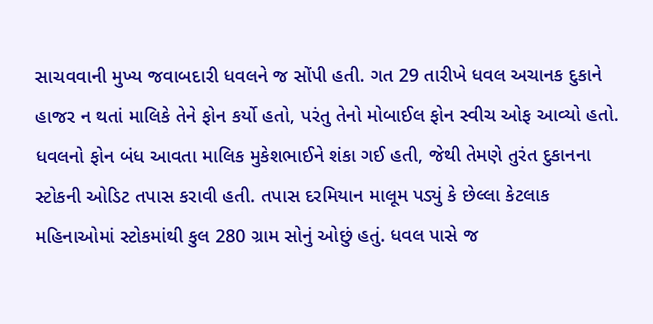સાચવવાની મુખ્ય જવાબદારી ધવલને જ સોંપી હતી. ગત 29 તારીખે ધવલ અચાનક દુકાને હાજર ન થતાં માલિકે તેને ફોન કર્યો હતો, પરંતુ તેનો મોબાઈલ ફોન સ્વીચ ઓફ આવ્યો હતો. ધવલનો ફોન બંધ આવતા માલિક મુકેશભાઈને શંકા ગઈ હતી, જેથી તેમણે તુરંત દુકાનના સ્ટોકની ઓડિટ તપાસ કરાવી હતી. તપાસ દરમિયાન માલૂમ પડ્યું કે છેલ્લા કેટલાક મહિનાઓમાં સ્ટોકમાંથી કુલ 280 ગ્રામ સોનું ઓછું હતું. ધવલ પાસે જ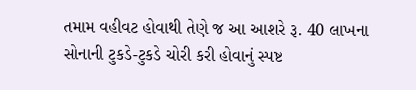તમામ વહીવટ હોવાથી તેણે જ આ આશરે રૂ. 40 લાખના સોનાની ટુકડે-ટુકડે ચોરી કરી હોવાનું સ્પષ્ટ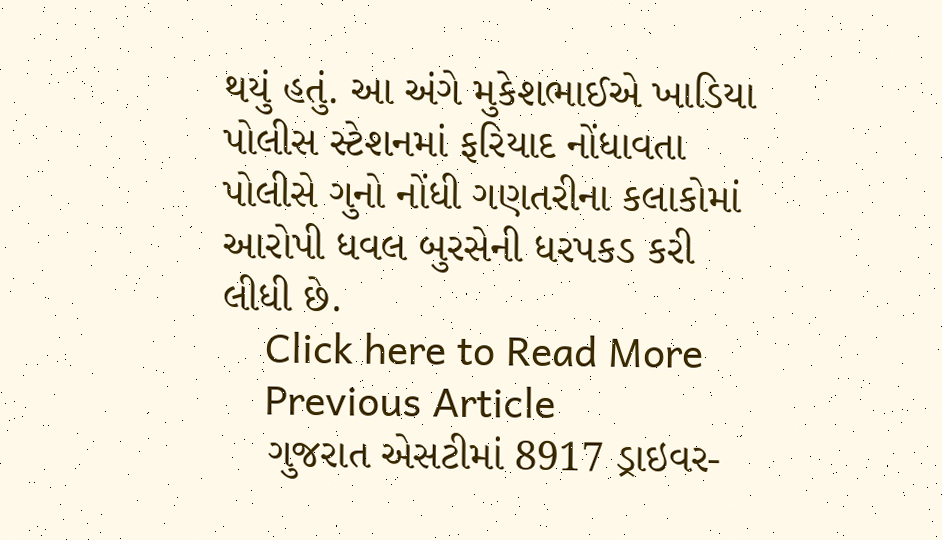થયું હતું. આ અંગે મુકેશભાઈએ ખાડિયા પોલીસ સ્ટેશનમાં ફરિયાદ નોંધાવતા પોલીસે ગુનો નોંધી ગણતરીના કલાકોમાં આરોપી ધવલ બુરસેની ધરપકડ કરી લીધી છે.
    Click here to Read More
    Previous Article
    ગુજરાત એસટીમાં 8917 ડ્રાઇવર-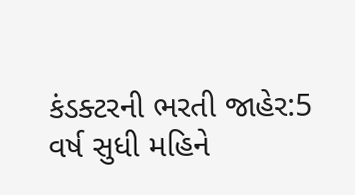કંડક્ટરની ભરતી જાહેર:5 વર્ષ સુધી મહિને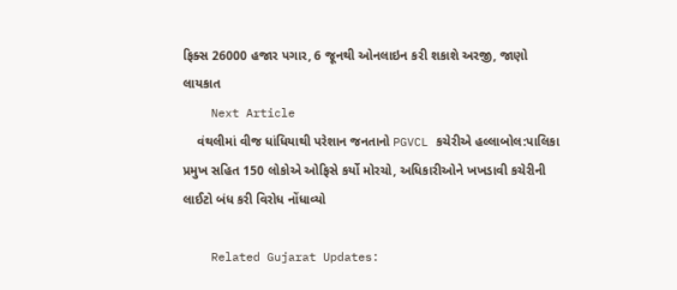ફિક્સ 26000 હજાર પગાર, 6 જૂનથી ઓનલાઇન કરી શકાશે અરજી, જાણો લાયકાત
    Next Article
    વંથલીમાં વીજ ધાંધિયાથી પરેશાન જનતાનો PGVCL કચેરીએ હલ્લાબોલ:પાલિકા પ્રમુખ સહિત 150 લોકોએ ઓફિસે કર્યો મોરચો, અધિકારીઓને ખખડાવી કચેરીની લાઈટો બંધ કરી વિરોધ નોંધાવ્યો

    Related Gujarat Updates: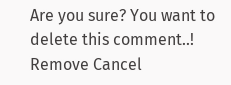Are you sure? You want to delete this comment..! Remove Cancel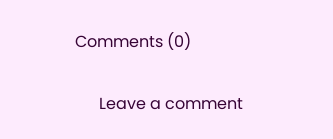Comments (0)

      Leave a comment